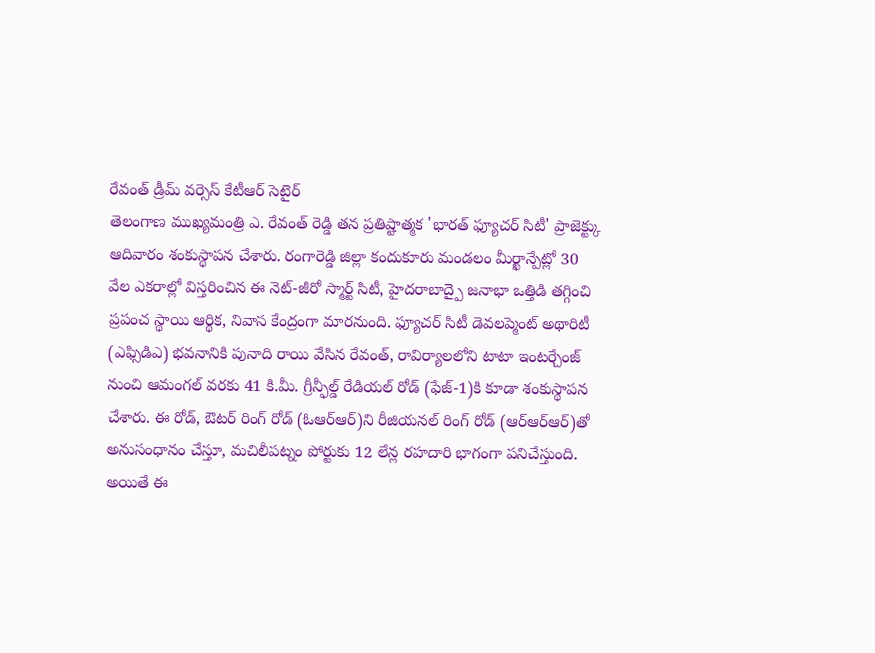రేవంత్ డ్రీమ్ వర్సెస్ కేటీఆర్ సెటైర్
తెలంగాణ ముఖ్యమంత్రి ఎ. రేవంత్ రెడ్డి తన ప్రతిష్టాత్మక 'భారత్ ఫ్యూచర్ సిటీ' ప్రాజెక్ట్కు ఆదివారం శంకుస్థాపన చేశారు. రంగారెడ్డి జిల్లా కందుకూరు మండలం మీర్ఖాన్పేట్లో 30 వేల ఎకరాల్లో విస్తరించిన ఈ నెట్-జీరో స్మార్ట్ సిటీ, హైదరాబాద్పై జనాభా ఒత్తిడి తగ్గించి ప్రపంచ స్థాయి ఆర్థిక, నివాస కేంద్రంగా మారనుంది. ఫ్యూచర్ సిటీ డెవలప్మెంట్ అథారిటీ (ఎఫ్సిడిఎ) భవనానికి పునాది రాయి వేసిన రేవంత్, రావిర్యాలలోని టాటా ఇంటర్చేంజ్ నుంచి ఆమంగల్ వరకు 41 కి.మీ. గ్రీన్ఫీల్డ్ రేడియల్ రోడ్ (ఫేజ్-1)కి కూడా శంకుస్థాపన చేశారు. ఈ రోడ్, ఔటర్ రింగ్ రోడ్ (ఓఆర్ఆర్)ని రీజియనల్ రింగ్ రోడ్ (ఆర్ఆర్ఆర్)తో అనుసంధానం చేస్తూ, మచిలీపట్నం పోర్టుకు 12 లేన్ల రహదారి భాగంగా పనిచేస్తుంది. అయితే ఈ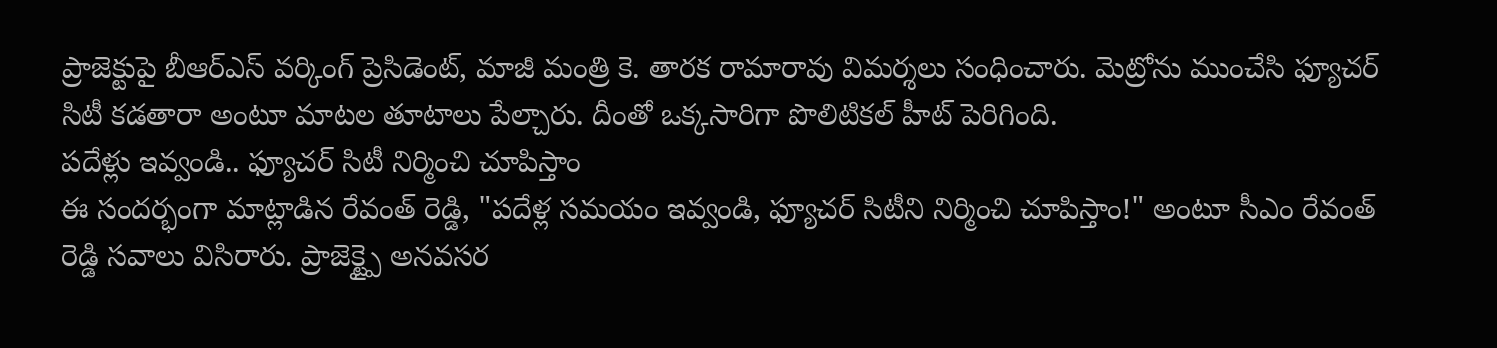ప్రాజెక్టుపై బీఆర్ఎస్ వర్కింగ్ ప్రెసిడెంట్, మాజీ మంత్రి కె. తారక రామారావు విమర్శలు సంధించారు. మెట్రోను ముంచేసి ఫ్యూచర్ సిటీ కడతారా అంటూ మాటల తూటాలు పేల్చారు. దీంతో ఒక్కసారిగా పొలిటికల్ హీట్ పెరిగింది.
పదేళ్లు ఇవ్వండి.. ఫ్యూచర్ సిటీ నిర్మించి చూపిస్తాం
ఈ సందర్భంగా మాట్లాడిన రేవంత్ రెడ్డి, "పదేళ్ల సమయం ఇవ్వండి, ఫ్యూచర్ సిటీని నిర్మించి చూపిస్తాం!" అంటూ సీఎం రేవంత్ రెడ్డి సవాలు విసిరారు. ప్రాజెక్ట్పై అనవసర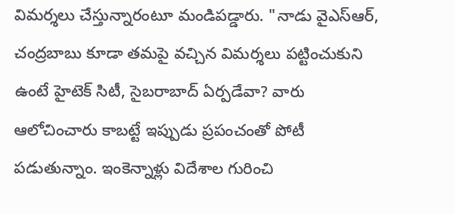విమర్శలు చేస్తున్నారంటూ మండిపడ్డారు. "నాడు వైఎస్ఆర్, చంద్రబాబు కూడా తమపై వచ్చిన విమర్శలు పట్టించుకుని ఉంటే హైటెక్ సిటీ, సైబరాబాద్ ఏర్పడేవా? వారు ఆలోచించారు కాబట్టే ఇప్పుడు ప్రపంచంతో పోటీ పడుతున్నాం. ఇంకెన్నాళ్లు విదేశాల గురించి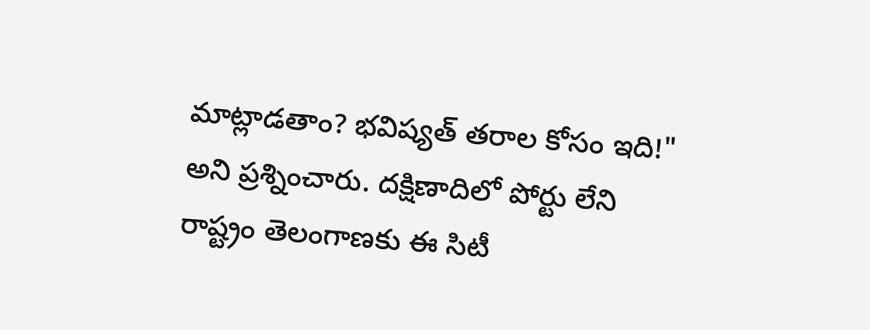మాట్లాడతాం? భవిష్యత్ తరాల కోసం ఇది!" అని ప్రశ్నించారు. దక్షిణాదిలో పోర్టు లేని రాష్ట్రం తెలంగాణకు ఈ సిటీ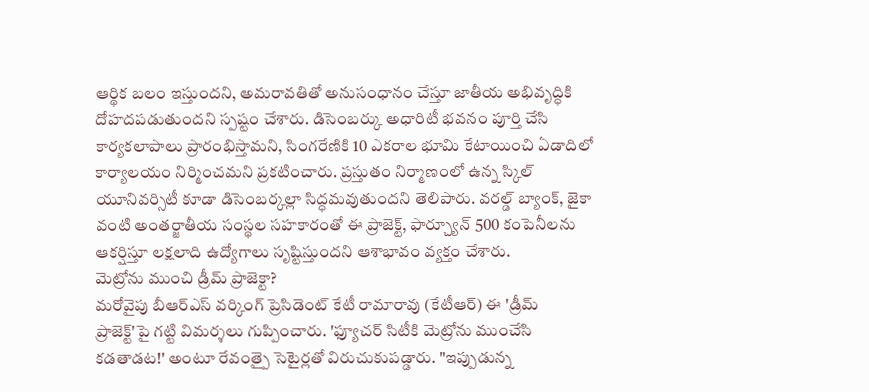ఆర్థిక బలం ఇస్తుందని, అమరావతితో అనుసంధానం చేస్తూ జాతీయ అభివృద్ధికి దోహదపడుతుందని స్పష్టం చేశారు. డిసెంబర్కు అధారిటీ భవనం పూర్తి చేసి కార్యకలాపాలు ప్రారంభిస్తామని, సింగరేణికి 10 ఎకరాల భూమి కేటాయించి ఏడాదిలో కార్యాలయం నిర్మించమని ప్రకటించారు. ప్రస్తుతం నిర్మాణంలో ఉన్న స్కిల్ యూనివర్సిటీ కూడా డిసెంబర్కల్లా సిద్ధమవుతుందని తెలిపారు. వరల్డ్ బ్యాంక్, జైకా వంటి అంతర్జాతీయ సంస్థల సహకారంతో ఈ ప్రాజెక్ట్, ఫార్చ్యూన్ 500 కంపెనీలను ఆకర్షిస్తూ లక్షలాది ఉద్యోగాలు సృష్టిస్తుందని ఆశాభావం వ్యక్తం చేశారు.
మెట్రోను ముంచి డ్రీమ్ ప్రాజెక్టా?
మరోవైపు బీఆర్ఎస్ వర్కింగ్ ప్రెసిడెంట్ కేటీ రామారావు (కేటీఆర్) ఈ 'డ్రీమ్ ప్రాజెక్ట్'పై గట్టి విమర్శలు గుప్పించారు. 'ఫ్యూచర్ సిటీకి మెట్రోను ముంచేసి కడతాడట!' అంటూ రేవంత్పై సెటైర్లతో విరుచుకుపడ్డారు. "ఇప్పుడున్న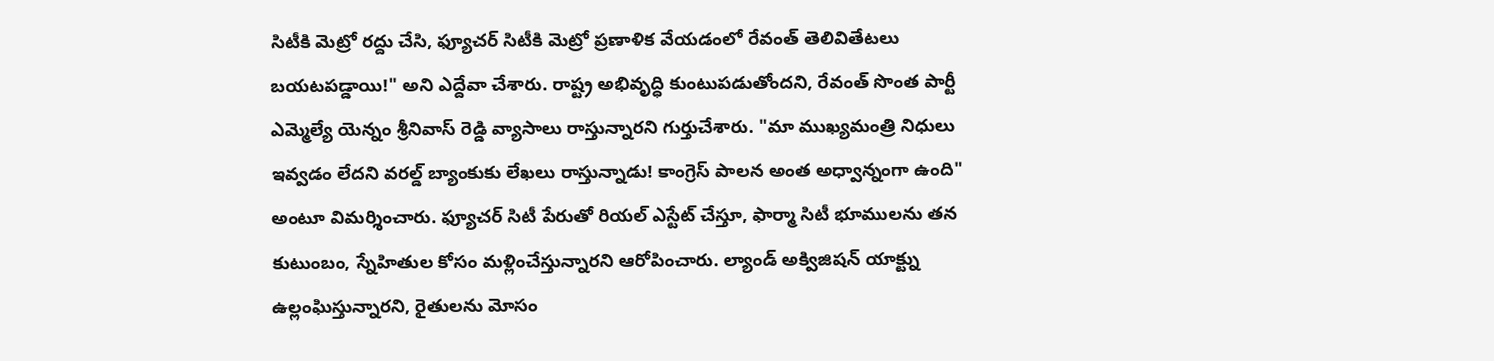సిటీకి మెట్రో రద్దు చేసి, ఫ్యూచర్ సిటీకి మెట్రో ప్రణాళిక వేయడంలో రేవంత్ తెలివితేటలు బయటపడ్డాయి!" అని ఎద్దేవా చేశారు. రాష్ట్ర అభివృద్ధి కుంటుపడుతోందని, రేవంత్ సొంత పార్టీ ఎమ్మెల్యే యెన్నం శ్రీనివాస్ రెడ్డి వ్యాసాలు రాస్తున్నారని గుర్తుచేశారు. "మా ముఖ్యమంత్రి నిధులు ఇవ్వడం లేదని వరల్డ్ బ్యాంకుకు లేఖలు రాస్తున్నాడు! కాంగ్రెస్ పాలన అంత అధ్వాన్నంగా ఉంది" అంటూ విమర్శించారు. ఫ్యూచర్ సిటీ పేరుతో రియల్ ఎస్టేట్ చేస్తూ, ఫార్మా సిటీ భూములను తన కుటుంబం, స్నేహితుల కోసం మళ్లించేస్తున్నారని ఆరోపించారు. ల్యాండ్ అక్విజిషన్ యాక్ట్ను ఉల్లంఘిస్తున్నారని, రైతులను మోసం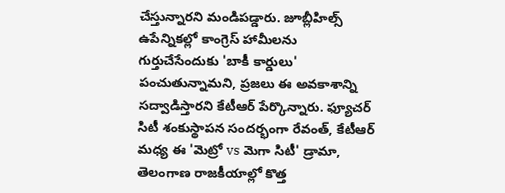చేస్తున్నారని మండిపడ్డారు. జూబ్లీహిల్స్ ఉపేన్నికల్లో కాంగ్రెస్ హామీలను గుర్తుచేసేందుకు 'బాకీ కార్డులు' పంచుతున్నామని, ప్రజలు ఈ అవకాశాన్ని సద్వాడిస్తారని కేటీఆర్ పేర్కొన్నారు. ఫ్యూచర్ సిటీ శంకుస్థాపన సందర్భంగా రేవంత్, కేటీఆర్ మధ్య ఈ 'మెట్రో vs మెగా సిటీ' డ్రామా, తెలంగాణ రాజకీయాల్లో కొత్త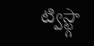ట్విస్ట్గా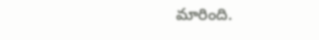మారింది.